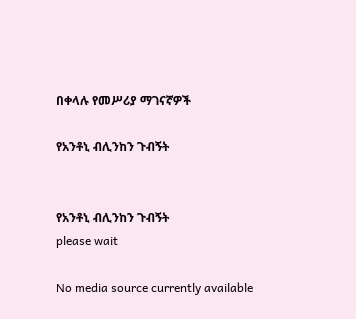በቀላሉ የመሥሪያ ማገናኛዎች

የአንቶኒ ብሊንከን ጉብኝት


የአንቶኒ ብሊንከን ጉብኝት
please wait

No media source currently available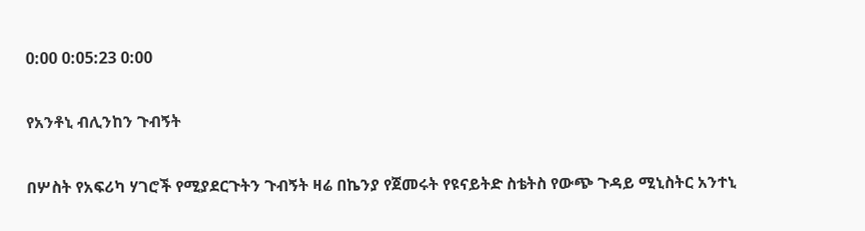0:00 0:05:23 0:00

የአንቶኒ ብሊንከን ጉብኝት

በሦስት የአፍሪካ ሃገሮች የሚያደርጉትን ጉብኝት ዛሬ በኬንያ የጀመሩት የዩናይትድ ስቴትስ የውጭ ጉዳይ ሚኒስትር አንተኒ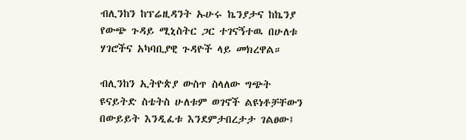ብሊንከን ከፕሬዚዳንት ኡሁሩ ኬንያታና ከኬንያ የውጭ ጉዳይ ሚኒስትር ጋር ተገናኝተዉ በሁለቱ ሃገሮችና አካባቢያዊ ጉዳዮች ላይ መክረዋል።

ብሊንከን ኢትዮጵያ ውስጥ ስላለው ግጭት ዩናይትድ ስቴትስ ሁለቱም ወገኖች ልዩነቶቻቸውን በውይይት እንዲፈቱ እንደምታበረታታ ገልፀው፤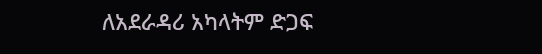ለአደራዳሪ አካላትም ድጋፍ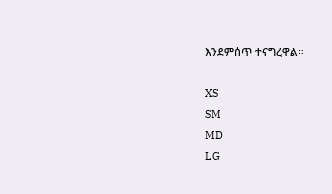እንደምሰጥ ተናግረዋል።

XS
SM
MD
LG